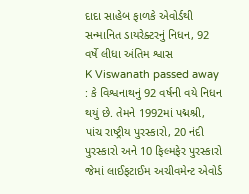દાદા સાહેબ ફાળકે એવોર્ડથી સન્માનિત ડાયરેક્ટરનું નિધન, 92 વર્ષે લીધા અંતિમ શ્વાસ
K Viswanath passed away : કે વિશ્વનાથનું 92 વર્ષની વયે નિધન થયું છે. તેમને 1992માં પદ્મશ્રી, પાંચ રાષ્ટ્રીય પુરસ્કારો, 20 નંદી પુરસ્કારો અને 10 ફિલ્મફેર પુરસ્કારો જેમાં લાઈફટાઈમ અચીવમેન્ટ એવોર્ડ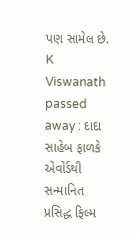પણ સામેલ છે.
K Viswanath passed away : દાદા સાહેબ ફાળકે એવોર્ડથી સન્માનિત પ્રસિદ્ધ ફિલ્મ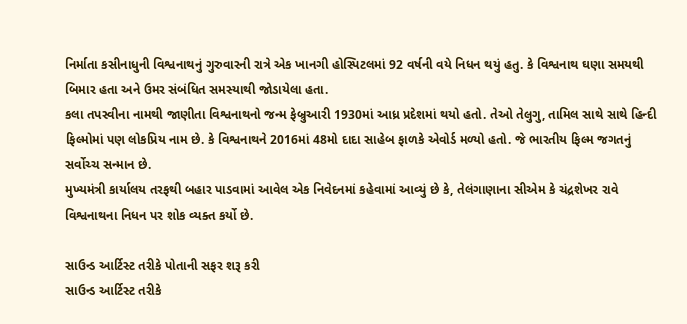નિર્માતા કસીનાધુની વિશ્વનાથનું ગુરુવારની રાત્રે એક ખાનગી હોસ્પિટલમાં 92 વર્ષની વયે નિધન થયું હતુ. કે વિશ્વનાથ ઘણા સમયથી બિમાર હતા અને ઉમર સંબંધિત સમસ્યાથી જોડાયેલા હતા.
કલા તપસ્વીના નામથી જાણીતા વિશ્વનાથનો જન્મ ફેબ્રુઆરી 1930માં આધ્ર પ્રદેશમાં થયો હતો. તેઓ તેલુગુ, તામિલ સાથે સાથે હિન્દી ફિલ્મોમાં પણ લોકપ્રિય નામ છે. કે વિશ્વનાથને 2016માં 48મો દાદા સાહેબ ફાળકે એવોર્ડ મળ્યો હતો. જે ભારતીય ફિલ્મ જગતનું સર્વોચ્ચ સન્માન છે.
મુખ્યમંત્રી કાર્યાલય તરફથી બહાર પાડવામાં આવેલ એક નિવેદનમાં કહેવામાં આવ્યું છે કે, તેલંગાણાના સીએમ કે ચંદ્રશેખર રાવે વિશ્વનાથના નિધન પર શોક વ્યક્ત કર્યો છે.

સાઉન્ડ આર્ટિસ્ટ તરીકે પોતાની સફર શરૂ કરી
સાઉન્ડ આર્ટિસ્ટ તરીકે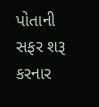પોતાની સફર શરૂ કરનાર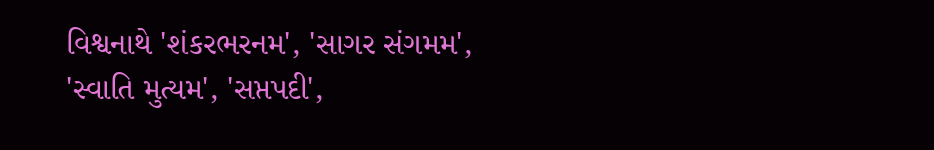વિશ્વનાથે 'શંકરભરનમ', 'સાગર સંગમમ', 'સ્વાતિ મુત્યમ', 'સપ્તપદી',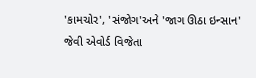'કામચોર', 'સંજોગ'અને 'જાગ ઊઠા ઇન્સાન' જેવી એવોર્ડ વિજેતા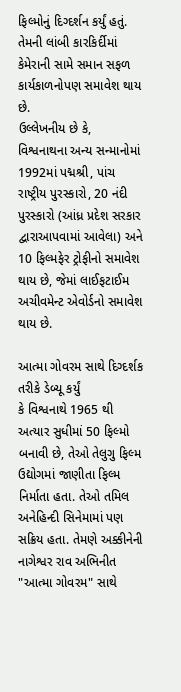ફિલ્મોનું દિગ્દર્શન કર્યું હતું. તેમની લાંબી કારકિર્દીમાં કેમેરાની સામે સમાન સફળ કાર્યકાળનોપણ સમાવેશ થાય છે.
ઉલ્લેખનીય છે કે, વિશ્વનાથના અન્ય સન્માનોમાં 1992માં પદ્મશ્રી, પાંચ રાષ્ટ્રીય પુરસ્કારો, 20 નંદી પુરસ્કારો (આંધ્ર પ્રદેશ સરકાર દ્વારાઆપવામાં આવેલા) અને 10 ફિલ્મફેર ટ્રોફીનો સમાવેશ થાય છે, જેમાં લાઈફટાઈમ અચીવમેન્ટ એવોર્ડનો સમાવેશ થાય છે.

આત્મા ગોવરમ સાથે દિગ્દર્શક તરીકે ડેબ્યૂ કર્યું
કે વિશ્વનાથે 1965 થી અત્યાર સુધીમાં 50 ફિલ્મો બનાવી છે, તેઓ તેલુગુ ફિલ્મ ઉદ્યોગમાં જાણીતા ફિલ્મ નિર્માતા હતા. તેઓ તમિલ અનેહિન્દી સિનેમામાં પણ સક્રિય હતા. તેમણે અક્કીનેની નાગેશ્વર રાવ અભિનીત "આત્મા ગોવરમ" સાથે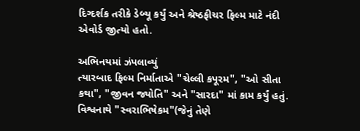દિગ્દર્શક તરીકે ડેબ્યૂ કર્યું અને શ્રેષ્ઠફીચર ફિલ્મ માટે નંદી એવોર્ડ જીત્યો હતો.

અભિનયમાં ઝંપલાવ્યું
ત્યારબાદ ફિલ્મ નિર્માતાએ "ચેલ્લી કપૂરમ", "ઓ સીતા કથા", "જીવન જ્યોતિ" અને "સારદા" માં કામ કર્યું હતું. વિશ્વનાથે "સ્વરાભિષેકમ"(જેનું તેણે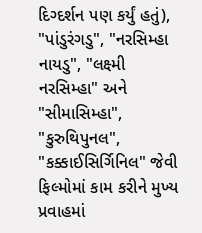દિગ્દર્શન પણ કર્યું હતું), "પાંડુરંગડુ", "નરસિમ્હા નાયડુ", "લક્ષ્મી નરસિમ્હા" અને "સીમાસિમ્હા", "કુરુથિપુનલ", "કક્કાઈસિર્ગિનિલ" જેવી ફિલ્મોમાં કામ કરીને મુખ્ય પ્રવાહમાં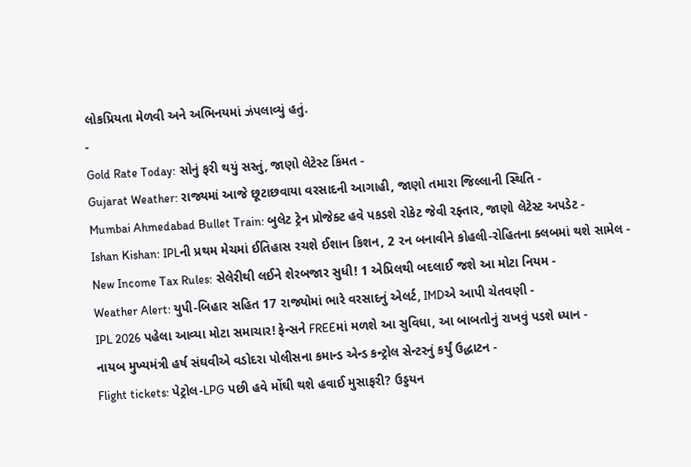લોકપ્રિયતા મેળવી અને અભિનયમાં ઝંપલાવ્યું હતું.
-
Gold Rate Today: સોનું ફરી થયું સસ્તું, જાણો લેટેસ્ટ કિંમત -
Gujarat Weather: રાજ્યમાં આજે છૂટાછવાયા વરસાદની આગાહી, જાણો તમારા જિલ્લાની સ્થિતિ -
Mumbai Ahmedabad Bullet Train: બુલેટ ટ્રેન પ્રોજેક્ટ હવે પકડશે રોકેટ જેવી રફ્તાર, જાણો લેટેસ્ટ અપડેટ -
Ishan Kishan: IPLની પ્રથમ મેચમાં ઈતિહાસ રચશે ઈશાન કિશન, 2 રન બનાવીને કોહલી-રોહિતના ક્લબમાં થશે સામેલ -
New Income Tax Rules: સેલેરીથી લઈને શેરબજાર સુધી! 1 એપ્રિલથી બદલાઈ જશે આ મોટા નિયમ -
Weather Alert: યુપી-બિહાર સહિત 17 રાજ્યોમાં ભારે વરસાદનું એલર્ટ, IMDએ આપી ચેતવણી -
IPL 2026 પહેલા આવ્યા મોટા સમાચાર! ફેન્સને FREEમાં મળશે આ સુવિધા, આ બાબતોનું રાખવું પડશે ધ્યાન -
નાયબ મુખ્યમંત્રી હર્ષ સંઘવીએ વડોદરા પોલીસના કમાન્ડ એન્ડ કન્ટ્રોલ સેન્ટરનું કર્યું ઉદ્ધાટન -
Flight tickets: પેટ્રોલ-LPG પછી હવે મોંઘી થશે હવાઈ મુસાફરી? ઉડ્ડયન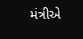મંત્રીએ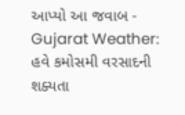આપ્યો આ જવાબ -
Gujarat Weather: હવે કમોસમી વરસાદની શક્યતા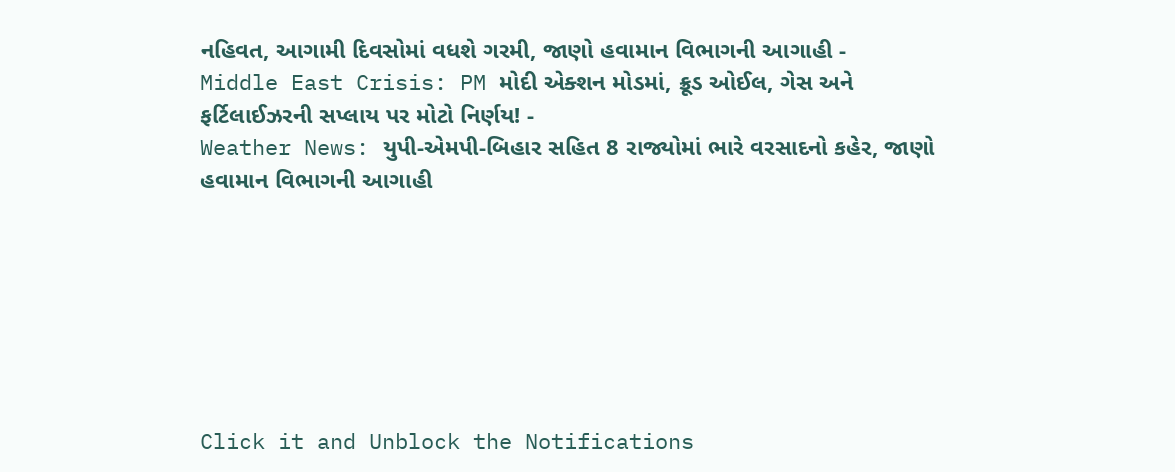નહિવત, આગામી દિવસોમાં વધશે ગરમી, જાણો હવામાન વિભાગની આગાહી -
Middle East Crisis: PM મોદી એક્શન મોડમાં, ક્રૂડ ઓઈલ, ગેસ અને ફર્ટિલાઈઝરની સપ્લાય પર મોટો નિર્ણય! -
Weather News: યુપી-એમપી-બિહાર સહિત 8 રાજ્યોમાં ભારે વરસાદનો કહેર, જાણો હવામાન વિભાગની આગાહી







Click it and Unblock the Notifications